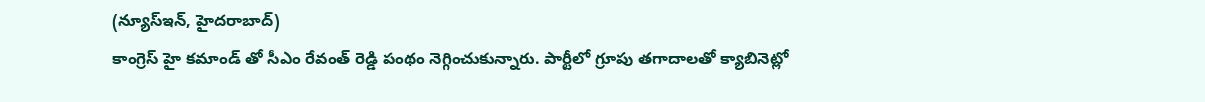(న్యూస్ఇన్, హైదరాబాద్)
కాంగ్రెస్ హై కమాండ్ తో సీఎం రేవంత్ రెడ్డి పంథం నెగ్గించుకున్నారు. పార్టీలో గ్రూపు తగాదాలతో క్యాబినెట్లో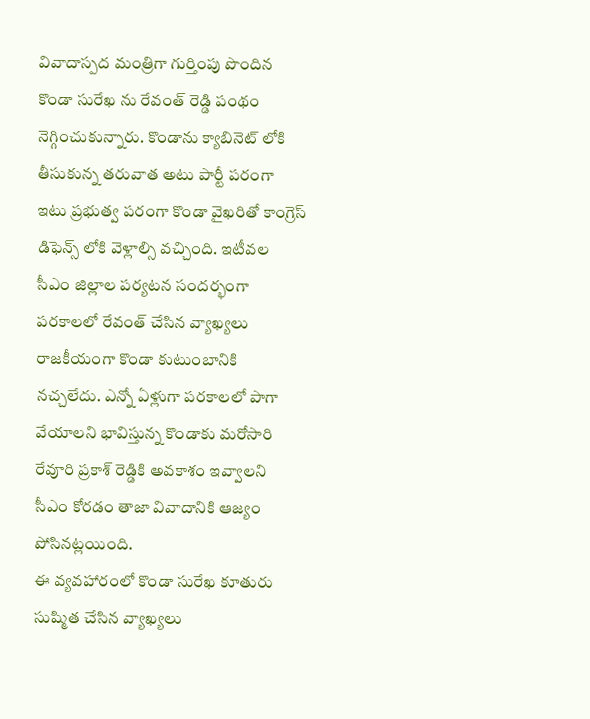వివాదాస్పద మంత్రిగా గుర్తింపు పొందిన కొండా సురేఖ ను రేవంత్ రెడ్డి పంథం నెగ్గించుకున్నారు. కొండాను క్యాబినెట్ లోకి తీసుకున్న తరువాత అటు పార్టీ పరంగా ఇటు ప్రభుత్వ పరంగా కొండా వైఖరితో కాంగ్రెస్ డిఫెన్స్ లోకి వెళ్లాల్సి వచ్చింది. ఇటీవల సీఎం జిల్లాల పర్యటన సందర్భంగా పరకాలలో రేవంత్ చేసిన వ్యాఖ్యలు రాజకీయంగా కొండా కుటుంబానికి నచ్చలేదు. ఎన్నో ఏళ్లుగా పరకాలలో పాగా వేయాలని భావిస్తున్న కొండాకు మరోసారి రేవూరి ప్రకాశ్ రెడ్డికి అవకాశం ఇవ్వాలని సీఎం కోరడం తాజా వివాదానికి ఆజ్యం పోసినట్లయింది.
ఈ వ్యవహారంలో కొండా సురేఖ కూతురు సుష్మిత చేసిన వ్యాఖ్యలు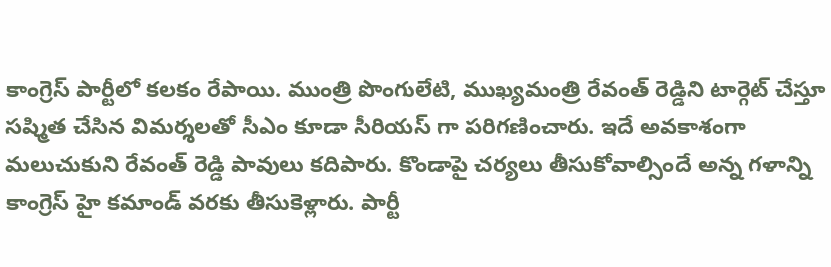కాంగ్రెస్ పార్టీలో కలకం రేపాయి. ముంత్రి పొంగులేటి, ముఖ్యమంత్రి రేవంత్ రెడ్డిని టార్గెట్ చేస్తూ సష్మిత చేసిన విమర్శలతో సీఎం కూడా సీరియస్ గా పరిగణించారు. ఇదే అవకాశంగా మలుచుకుని రేవంత్ రెడ్డి పావులు కదిపారు. కొండాపై చర్యలు తీసుకోవాల్సిందే అన్న గళాన్ని కాంగ్రెస్ హై కమాండ్ వరకు తీసుకెళ్లారు. పార్టీ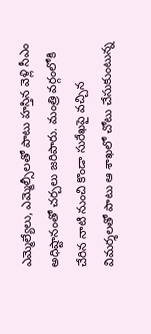ఎమ్మెల్యేలు, ఎమ్మెల్సీలతో పాటు హస్తిన వెళ్లి సీఎం అధిష్టానంతో చర్చలు జరిపారు. మంత్రి వర్గంలోకి చేరిన నాటి నుంచి కొండా సురేఖపై వచ్చిన విమర్శలతో పాటు ఆ శాఖలో చోటు చేసుకుంటున్న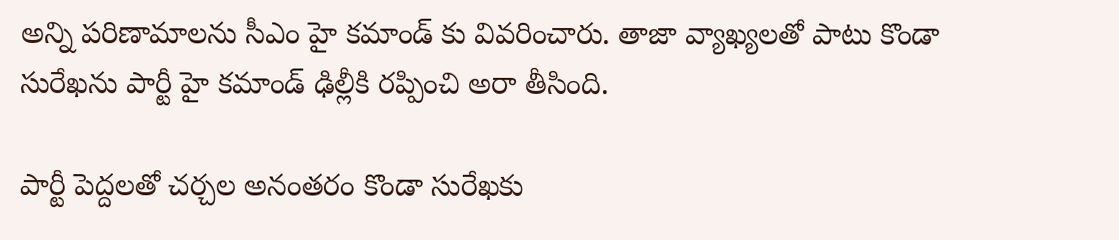అన్ని పరిణామాలను సీఎం హై కమాండ్ కు వివరించారు. తాజా వ్యాఖ్యలతో పాటు కొండా సురేఖను పార్టీ హై కమాండ్ ఢిల్లీకి రప్పించి అరా తీసింది.

పార్టీ పెద్దలతో చర్చల అనంతరం కొండా సురేఖకు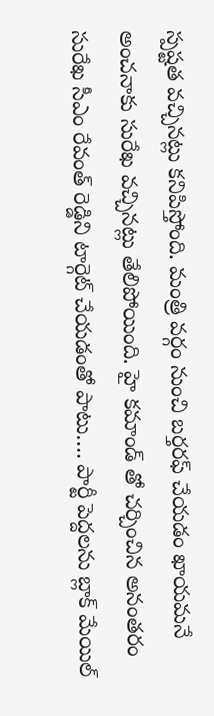స్పష్టత వచ్చినట్లు కనిపిస్తోంది. మంత్రి వర్గం నుంచి బర్తరఫ్ చేయడం ఖాయమనే అంచనాకు సురేఖ వచ్చినట్లు తేలిపోయింది. హై కమాండ్ తో చర్చించిన అనంతరం సురేఖ సీఎం రేవంత్ రెడ్డిని టార్గెట్ చేయడంతో పాటు…. పార్టీ పెద్దలను బ్లాక్ మేయిల్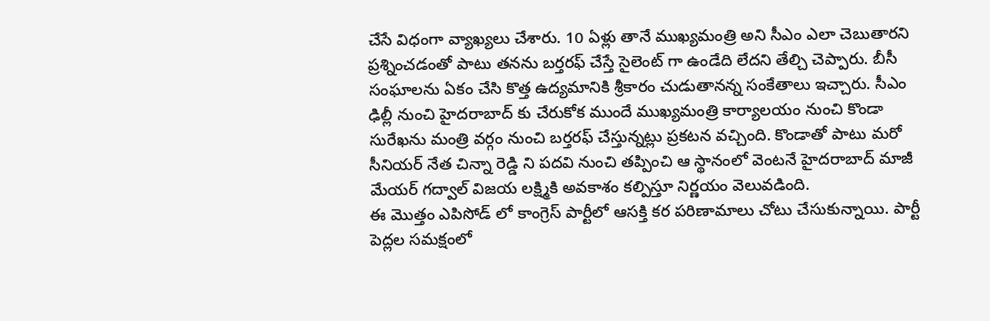చేసే విధంగా వ్యాఖ్యలు చేశారు. 10 ఏళ్లు తానే ముఖ్యమంత్రి అని సీఎం ఎలా చెబుతారని ప్రశ్నించడంతో పాటు తనను బర్తరఫ్ చేస్తే సైలెంట్ గా ఉండేది లేదని తేల్చి చెప్పారు. బీసీ సంఘాలను ఏకం చేసి కొత్త ఉద్యమానికి శ్రీకారం చుడుతానన్న సంకేతాలు ఇచ్చారు. సీఎం ఢిల్లీ నుంచి హైదరాబాద్ కు చేరుకోక ముందే ముఖ్యమంత్రి కార్యాలయం నుంచి కొండా సురేఖను మంత్రి వర్గం నుంచి బర్తరఫ్ చేస్తున్నట్లు ప్రకటన వచ్చింది. కొండాతో పాటు మరో సీనియర్ నేత చిన్నా రెడ్డి ని పదవి నుంచి తప్పించి ఆ స్థానంలో వెంటనే హైదరాబాద్ మాజీ మేయర్ గద్వాల్ విజయ లక్ష్మికి అవకాశం కల్పిస్తూ నిర్ణయం వెలువడింది.
ఈ మొత్తం ఎపిసోడ్ లో కాంగ్రెస్ పార్టీలో ఆసక్తి కర పరిణామాలు చోటు చేసుకున్నాయి. పార్టీ పెద్లల సమక్షంలో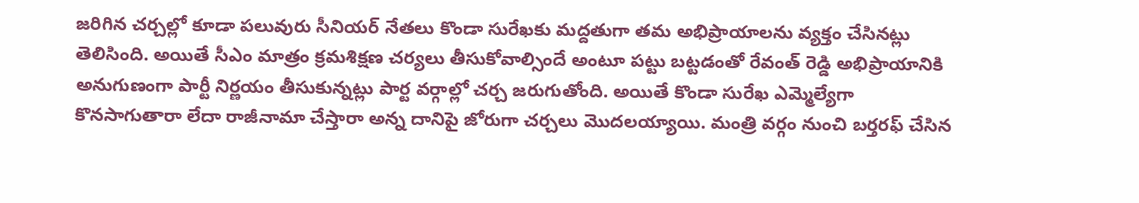జరిగిన చర్చల్లో కూడా పలువురు సీనియర్ నేతలు కొండా సురేఖకు మద్దతుగా తమ అభిప్రాయాలను వ్యక్తం చేసినట్లు తెలిసింది. అయితే సీఎం మాత్రం క్రమశిక్షణ చర్యలు తీసుకోవాల్సిందే అంటూ పట్టు బట్టడంతో రేవంత్ రెడ్డి అభిప్రాయానికి అనుగుణంగా పార్టీ నిర్ణయం తీసుకున్నట్లు పార్ట వర్గాల్లో చర్చ జరుగుతోంది. అయితే కొండా సురేఖ ఎమ్మెల్యేగా కొనసాగుతారా లేదా రాజీనామా చేస్తారా అన్న దానిపై జోరుగా చర్చలు మొదలయ్యాయి. మంత్రి వర్గం నుంచి బర్తరఫ్ చేసిన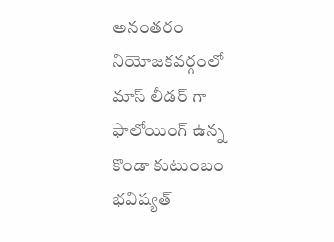అనంతరం నియోజకవర్గంలో మాస్ లీడర్ గా ఫాలోయింగ్ ఉన్న కొండా కుటుంబం భవిష్యత్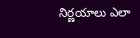నిర్ణయాలు ఎలా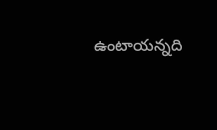ఉంటాయన్నది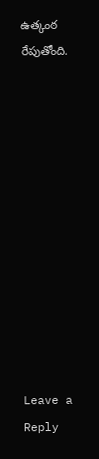ఉత్కంఠ రేపుతోంది.












Leave a Reply